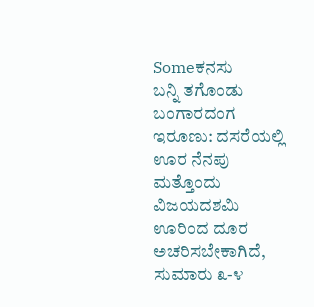Someಕನಸು
ಬನ್ನಿ ತಗೊಂಡು ಬಂಗಾರದಂಗ ಇರೂಣು: ದಸರೆಯಲ್ಲಿ ಊರ ನೆನಪು
ಮತ್ತೊಂದು ವಿಜಯದಶಮಿ ಊರಿಂದ ದೂರ ಅಚರಿಸಬೇಕಾಗಿದೆ, ಸುಮಾರು ೩-೪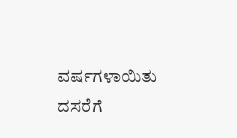ವರ್ಷಗಳಾಯಿತು ದಸರೆಗೆ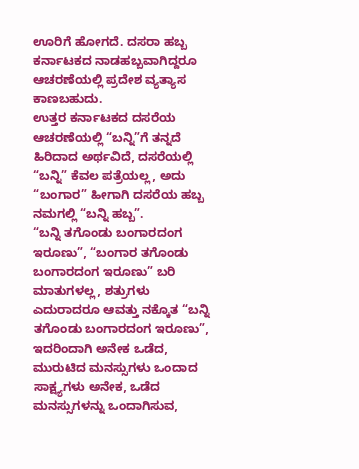ಊರಿಗೆ ಹೋಗದೆ. ದಸರಾ ಹಬ್ಬ ಕರ್ನಾಟಕದ ನಾಡಹಬ್ಬವಾಗಿದ್ದರೂ ಆಚರಣೆಯಲ್ಲಿ ಪ್ರದೇಶ ವ್ಯತ್ಯಾಸ ಕಾಣಬಹುದು.
ಉತ್ತರ ಕರ್ನಾಟಕದ ದಸರೆಯ ಆಚರಣೆಯಲ್ಲಿ “ಬನ್ನಿ”ಗೆ ತನ್ನದೆ ಹಿರಿದಾದ ಅರ್ಥವಿದೆ, ದಸರೆಯಲ್ಲಿ “ಬನ್ನಿ” ಕೆವಲ ಪತ್ರೆಯಲ್ಲ, ಅದು “ಬಂಗಾರ” ಹೀಗಾಗಿ ದಸರೆಯ ಹಬ್ಬ ನಮಗಲ್ಲಿ “ಬನ್ನಿ ಹಬ್ಬ”.
“ಬನ್ನಿ ತಗೊಂಡು ಬಂಗಾರದಂಗ ಇರೂಣು”, “ಬಂಗಾರ ತಗೊಂಡು ಬಂಗಾರದಂಗ ಇರೂಣು” ಬರಿ ಮಾತುಗಳಲ್ಲ, ಶತ್ರುಗಳು ಎದುರಾದರೂ ಆವತ್ತು ನಕ್ಕೊತ “ಬನ್ನಿ ತಗೊಂಡು ಬಂಗಾರದಂಗ ಇರೂಣು”, ಇದರಿಂದಾಗಿ ಅನೇಕ ಒಡೆದ, ಮುರುಟಿದ ಮನಸ್ಸುಗಳು ಒಂದಾದ ಸಾಕ್ಷ್ಯಗಳು ಅನೇಕ, ಒಡೆದ ಮನಸ್ಸುಗಳನ್ನು ಒಂದಾಗಿಸುವ,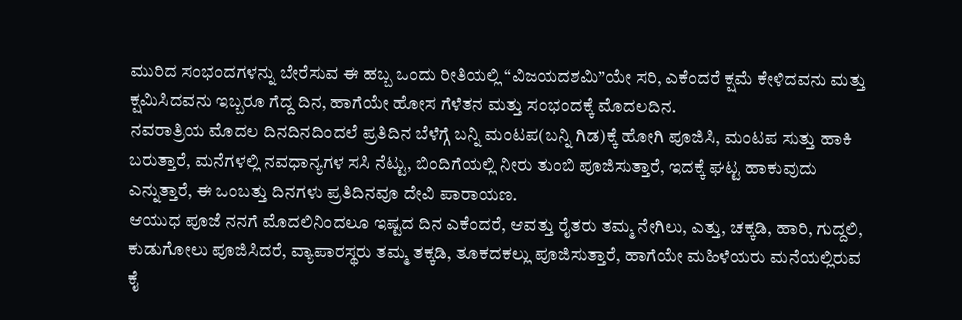ಮುರಿದ ಸಂಭಂದಗಳನ್ನು ಬೇರೆಸುವ ಈ ಹಬ್ಬ ಒಂದು ರೀತಿಯಲ್ಲಿ “ವಿಜಯದಶಮಿ”ಯೇ ಸರಿ, ಎಕೆಂದರೆ ಕ್ಷಮೆ ಕೇಳಿದವನು ಮತ್ತು ಕ್ಷಮಿಸಿದವನು ಇಬ್ಬರೂ ಗೆದ್ದ ದಿನ, ಹಾಗೆಯೇ ಹೋಸ ಗೆಳೆತನ ಮತ್ತು ಸಂಭಂದಕ್ಕೆ ಮೊದಲದಿನ.
ನವರಾತ್ರಿಯ ಮೊದಲ ದಿನದಿನದಿಂದಲೆ ಪ್ರತಿದಿನ ಬೆಳೆಗ್ಗೆ ಬನ್ನಿ ಮಂಟಪ(ಬನ್ನಿ ಗಿಡ)ಕ್ಕೆ ಹೋಗಿ ಪೂಜಿಸಿ, ಮಂಟಪ ಸುತ್ತು ಹಾಕಿ ಬರುತ್ತಾರೆ, ಮನೆಗಳಲ್ಲಿ ನವಧಾನ್ಯಗಳ ಸಸಿ ನೆಟ್ಟು, ಬಿಂದಿಗೆಯಲ್ಲಿ ನೀರು ತುಂಬಿ ಪೂಜಿಸುತ್ತಾರೆ, ಇದಕ್ಕೆ ಘಟ್ಟ ಹಾಕುವುದು ಎನ್ನುತ್ತಾರೆ, ಈ ಒಂಬತ್ತು ದಿನಗಳು ಪ್ರತಿದಿನವೂ ದೇವಿ ಪಾರಾಯಣ.
ಆಯುಧ ಪೂಜೆ ನನಗೆ ಮೊದಲಿನಿಂದಲೂ ಇಷ್ಟದ ದಿನ ಎಕೆಂದರೆ, ಆವತ್ತು ರೈತರು ತಮ್ಮ ನೇಗಿಲು, ಎತ್ತು, ಚಕ್ಕಡಿ, ಹಾರಿ, ಗುದ್ದಲಿ, ಕುಡುಗೋಲು ಪೂಜಿಸಿದರೆ, ವ್ಯಾಪಾರಸ್ಥರು ತಮ್ಮ ತಕ್ಕಡಿ, ತೂಕದಕಲ್ಲು ಪೂಜಿಸುತ್ತಾರೆ, ಹಾಗೆಯೇ ಮಹಿಳೆಯರು ಮನೆಯಲ್ಲಿರುವ ಕೈ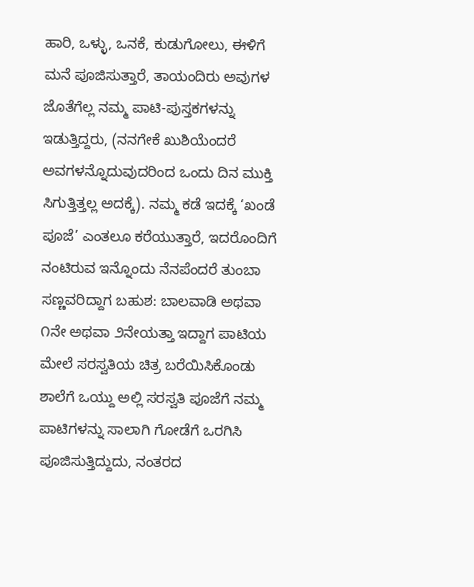ಹಾರಿ, ಒಳ್ಳು, ಒನಕೆ, ಕುಡುಗೋಲು, ಈಳಿಗೆ ಮನೆ ಪೂಜಿಸುತ್ತಾರೆ, ತಾಯಂದಿರು ಅವುಗಳ ಜೊತೆಗೆಲ್ಲ ನಮ್ಮ ಪಾಟಿ-ಪುಸ್ತಕಗಳನ್ನು ಇಡುತ್ತಿದ್ದರು, (ನನಗೇಕೆ ಖುಶಿಯೆಂದರೆ ಅವಗಳನ್ನೊದುವುದರಿಂದ ಒಂದು ದಿನ ಮುಕ್ತಿ ಸಿಗುತ್ತಿತ್ತಲ್ಲ ಅದಕ್ಕೆ). ನಮ್ಮ ಕಡೆ ಇದಕ್ಕೆ ‘ಖಂಡೆ ಪೂಜೆ’ ಎಂತಲೂ ಕರೆಯುತ್ತಾರೆ, ಇದರೊಂದಿಗೆ ನಂಟಿರುವ ಇನ್ನೊಂದು ನೆನಪೆಂದರೆ ತುಂಬಾ ಸಣ್ಣವರಿದ್ದಾಗ ಬಹುಶ: ಬಾಲವಾಡಿ ಅಥವಾ ೧ನೇ ಅಥವಾ ೨ನೇಯತ್ತಾ ಇದ್ದಾಗ ಪಾಟಿಯ ಮೇಲೆ ಸರಸ್ವತಿಯ ಚಿತ್ರ ಬರೆಯಿಸಿಕೊಂಡು ಶಾಲೆಗೆ ಒಯ್ದು ಅಲ್ಲಿ ಸರಸ್ವತಿ ಪೂಜೆಗೆ ನಮ್ಮ ಪಾಟಿಗಳನ್ನು ಸಾಲಾಗಿ ಗೋಡೆಗೆ ಒರಗಿಸಿ ಪೂಜಿಸುತ್ತಿದ್ದುದು, ನಂತರದ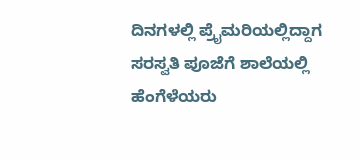ದಿನಗಳಲ್ಲಿ ಪ್ರೈಮರಿಯಲ್ಲಿದ್ದಾಗ ಸರಸ್ವತಿ ಪೂಜೆಗೆ ಶಾಲೆಯಲ್ಲಿ ಹೆಂಗೆಳೆಯರು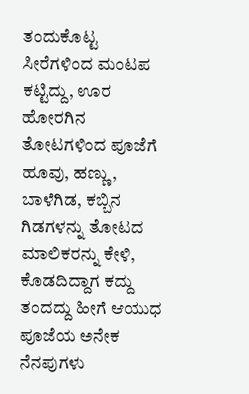ತಂದುಕೊಟ್ಟ ಸೀರೆಗಳಿಂದ ಮಂಟಪ ಕಟ್ಟಿದ್ದು, ಊರ ಹೋರಗಿನ ತೋಟಗಳಿಂದ ಪೂಜೆಗೆ ಹೂವು, ಹಣ್ಣು, ಬಾಳೆಗಿಡ, ಕಬ್ಬಿನ ಗಿಡಗಳನ್ನು ತೋಟದ ಮಾಲಿಕರನ್ನು ಕೇಳಿ, ಕೊಡದಿದ್ದಾಗ ಕದ್ದು ತಂದದ್ದು ಹೀಗೆ ಆಯುಧ ಪೂಜೆಯ ಅನೇಕ ನೆನಪುಗಳು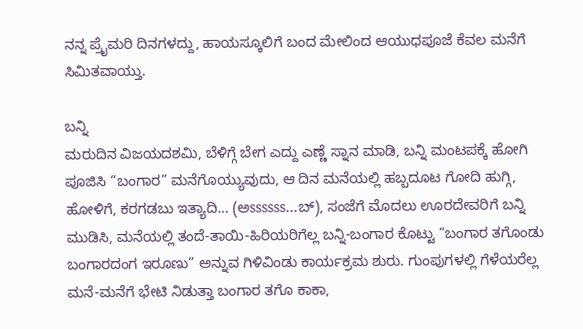ನನ್ನ ಪ್ರೈಮರಿ ದಿನಗಳದ್ದು, ಹಾಯಸ್ಕೂಲಿಗೆ ಬಂದ ಮೇಲಿಂದ ಆಯುಧಪೂಜೆ ಕೆವಲ ಮನೆಗೆ ಸಿಮಿತವಾಯ್ತು.

ಬನ್ನಿ
ಮರುದಿನ ವಿಜಯದಶಮಿ, ಬೆಳಿಗ್ಗೆ ಬೇಗ ಎದ್ದು ಎಣ್ಣೆ ಸ್ನಾನ ಮಾಡಿ, ಬನ್ನಿ ಮಂಟಪಕ್ಕೆ ಹೋಗಿ ಪೂಜಿಸಿ “ಬಂಗಾರ” ಮನೆಗೊಯ್ಯುವುದು, ಆ ದಿನ ಮನೆಯಲ್ಲಿ ಹಬ್ಬದೂಟ ಗೋದಿ ಹುಗ್ಗಿ, ಹೋಳಿಗೆ, ಕರಗಡಬು ಇತ್ಯಾದಿ… (ಅssssss…ಬ್), ಸಂಜೆಗೆ ಮೊದಲು ಊರದೇವರಿಗೆ ಬನ್ನಿ ಮುಡಿಸಿ, ಮನೆಯಲ್ಲಿ ತಂದೆ-ತಾಯಿ-ಹಿರಿಯರಿಗೆಲ್ಲ ಬನ್ನಿ-ಬಂಗಾರ ಕೊಟ್ಟು “ಬಂಗಾರ ತಗೊಂಡು ಬಂಗಾರದಂಗ ಇರೂಣು” ಅನ್ನುವ ಗಿಳಿವಿಂಡು ಕಾರ್ಯಕ್ರಮ ಶುರು. ಗುಂಪುಗಳಲ್ಲಿ ಗೆಳೆಯರೆಲ್ಲ ಮನೆ-ಮನೆಗೆ ಭೇಟಿ ನಿಡುತ್ತಾ ಬಂಗಾರ ತಗೊ ಕಾಕಾ,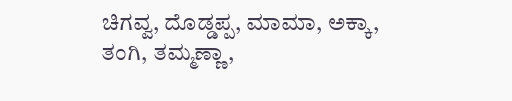ಚಿಗವ್ವ, ದೊಡ್ಡಪ್ಪ, ಮಾಮಾ, ಅಕ್ಕಾ, ತಂಗಿ, ತಮ್ಮಣ್ಣಾ,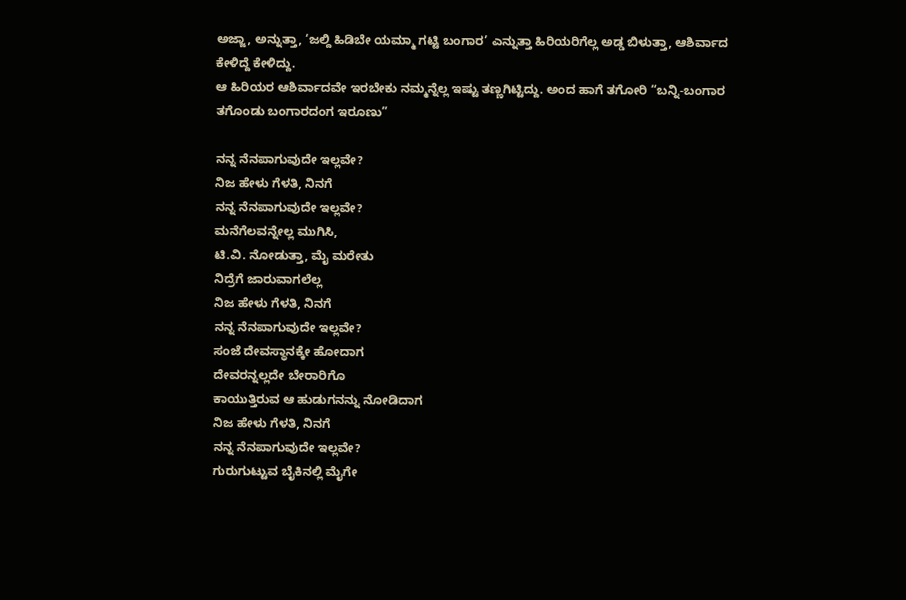ಅಜ್ಜಾ, ಅನ್ನುತ್ತಾ, ‘ಜಲ್ದಿ ಹಿಡಿಬೇ ಯಮ್ಮಾ ಗಟ್ಟಿ ಬಂಗಾರ’ ಎನ್ನುತ್ತಾ ಹಿರಿಯರಿಗೆಲ್ಲ ಅಡ್ಡ ಬಿಳುತ್ತಾ, ಆಶಿರ್ವಾದ ಕೇಳಿದ್ದೆ ಕೇಳಿದ್ದು.
ಆ ಹಿರಿಯರ ಆಶಿರ್ವಾದವೇ ಇರಬೇಕು ನಮ್ಮನ್ನೆಲ್ಲ ಇಷ್ಟು ತಣ್ಣಗಿಟ್ಟಿದ್ದು. ಅಂದ ಹಾಗೆ ತಗೋರಿ “ಬನ್ನಿ-ಬಂಗಾರ ತಗೊಂಡು ಬಂಗಾರದಂಗ ಇರೂಣು”

ನನ್ನ ನೆನಪಾಗುವುದೇ ಇಲ್ಲವೇ?
ನಿಜ ಹೇಳು ಗೆಳತಿ, ನಿನಗೆ
ನನ್ನ ನೆನಪಾಗುವುದೇ ಇಲ್ಲವೇ?
ಮನೆಗೆಲವನ್ನೇಲ್ಲ ಮುಗಿಸಿ,
ಟಿ.ವಿ. ನೋಡುತ್ತಾ, ಮೈ ಮರೇತು
ನಿದ್ರೆಗೆ ಜಾರುವಾಗಲೆಲ್ಲ
ನಿಜ ಹೇಳು ಗೆಳತಿ, ನಿನಗೆ
ನನ್ನ ನೆನಪಾಗುವುದೇ ಇಲ್ಲವೇ?
ಸಂಜೆ ದೇವಸ್ಥಾನಕ್ಕೇ ಹೋದಾಗ
ದೇವರನ್ನಲ್ಲದೇ ಬೇರಾರಿಗೊ
ಕಾಯುತ್ತಿರುವ ಆ ಹುಡುಗನನ್ನು ನೋಡಿದಾಗ
ನಿಜ ಹೇಳು ಗೆಳತಿ, ನಿನಗೆ
ನನ್ನ ನೆನಪಾಗುವುದೇ ಇಲ್ಲವೇ?
ಗುರುಗುಟ್ಟುವ ಬೈಕಿನಲ್ಲಿ ಮೈಗೇ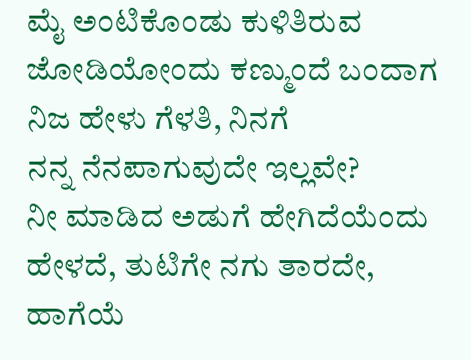ಮೈ ಅಂಟಿಕೊಂಡು ಕುಳಿತಿರುವ
ಜೋಡಿಯೋಂದು ಕಣ್ಮುಂದೆ ಬಂದಾಗ
ನಿಜ ಹೇಳು ಗೆಳತಿ, ನಿನಗೆ
ನನ್ನ ನೆನಪಾಗುವುದೇ ಇಲ್ಲವೇ?
ನೀ ಮಾಡಿದ ಅಡುಗೆ ಹೇಗಿದೆಯೆಂದು
ಹೇಳದೆ, ತುಟಿಗೇ ನಗು ತಾರದೇ,
ಹಾಗೆಯೆ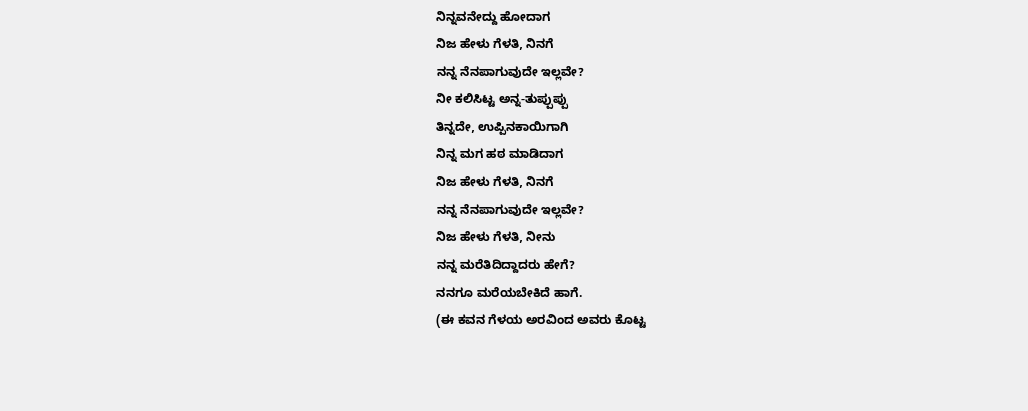ನಿನ್ನವನೇದ್ದು ಹೋದಾಗ
ನಿಜ ಹೇಳು ಗೆಳತಿ, ನಿನಗೆ
ನನ್ನ ನೆನಪಾಗುವುದೇ ಇಲ್ಲವೇ?
ನೀ ಕಲಿಸಿಟ್ಟ ಅನ್ನ-ತುಪ್ಪುಪ್ಪು
ತಿನ್ನದೇ, ಉಪ್ಪಿನಕಾಯಿಗಾಗಿ
ನಿನ್ನ ಮಗ ಹಠ ಮಾಡಿದಾಗ
ನಿಜ ಹೇಳು ಗೆಳತಿ, ನಿನಗೆ
ನನ್ನ ನೆನಪಾಗುವುದೇ ಇಲ್ಲವೇ?
ನಿಜ ಹೇಳು ಗೆಳತಿ, ನೀನು
ನನ್ನ ಮರೆತಿದಿದ್ದಾದರು ಹೇಗೆ?
ನನಗೂ ಮರೆಯಬೇಕಿದೆ ಹಾಗೆ.
(ಈ ಕವನ ಗೆಳಯ ಅರವಿಂದ ಅವರು ಕೊಟ್ಟ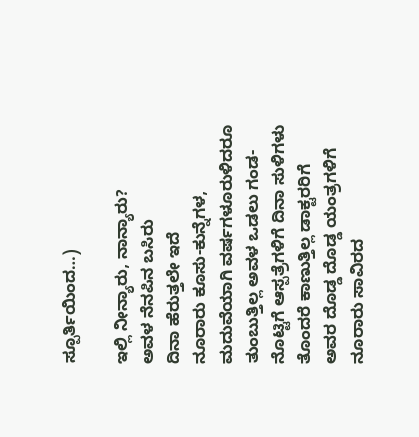ಸ್ಪೂರ್ತಿಯಿಂದ…)

ಇಲ್ಲಿ ನೀನ್ಯಾರು, ನಾನ್ಯಾರು?
ಅವಳ ನೆನಪಿನ ಬಸಿರು
ದಿನಾ ಹೆರುತ್ತಲೇ ಇದೆ
ನೂರಾರು ಕೂಸು-ಕುನ್ನೆಗಳ,
ಮದುವೆಯಾಗಿ ವರ್ಷಗಳೂರುಳಿದರೂ
ತುಂಬುತ್ತಿಲ್ಲ ಅವಳ ಒಡಲು ಗಂಡ-
ನೊಟ್ಟಿಗೆ ಆಸ್ಪತ್ರೆಗಳಿಗೆ ದಿನಾ ಸುಳಿಗಳು
ತೊಂದರೆ ಕಾಣುತ್ತಿಲ್ಲ ಡಾಕ್ಟರರಿಗೆ
ಅವರ ದೊಡ್ಡ ದೊಡ್ಡ ಯಂತ್ರಗಳಿಗೆ
ನೂರಾರು ಸಾವಿರದ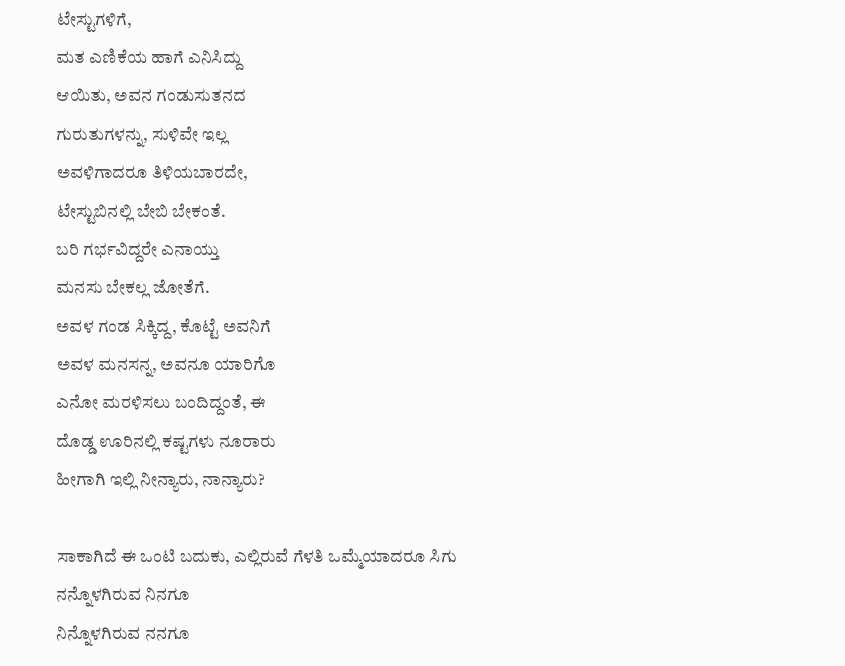ಟೇಸ್ಟುಗಳಿಗೆ,
ಮತ ಎಣಿಕೆಯ ಹಾಗೆ ಎನಿಸಿದ್ದು
ಆಯಿತು, ಅವನ ಗಂಡುಸುತನದ
ಗುರುತುಗಳನ್ನು, ಸುಳಿವೇ ಇಲ್ಲ
ಅವಳಿಗಾದರೂ ತಿಳಿಯಬಾರದೇ,
ಟೇಸ್ಟುಬಿನಲ್ಲಿ ಬೇಬಿ ಬೇಕಂತೆ.
ಬರಿ ಗರ್ಭವಿದ್ದರೇ ಎನಾಯ್ತು
ಮನಸು ಬೇಕಲ್ಲ ಜೋತೆಗೆ.
ಅವಳ ಗಂಡ ಸಿಕ್ಕಿದ್ದ, ಕೊಟ್ಟೆ ಅವನಿಗೆ
ಅವಳ ಮನಸನ್ನ, ಅವನೂ ಯಾರಿಗೊ
ಎನೋ ಮರಳಿಸಲು ಬಂದಿದ್ದಂತೆ, ಈ
ದೊಡ್ಡ ಊರಿನಲ್ಲಿ ಕಷ್ಟಗಳು ನೂರಾರು
ಹೀಗಾಗಿ ಇಲ್ಲಿ ನೀನ್ಯಾರು, ನಾನ್ಯಾರು?

ಸಾಕಾಗಿದೆ ಈ ಒಂಟಿ ಬದುಕು, ಎಲ್ಲಿರುವೆ ಗೆಳತಿ ಒಮ್ಮೆಯಾದರೂ ಸಿಗು
ನನ್ನೊಳಗಿರುವ ನಿನಗೂ
ನಿನ್ನೊಳಗಿರುವ ನನಗೂ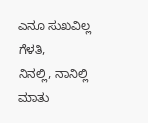ಎನೂ ಸುಖವಿಲ್ಲ ಗೆಳತಿ,
ನಿನಲ್ಲಿ, ನಾನಿಲ್ಲಿ
ಮಾತು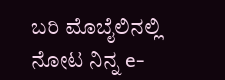ಬರಿ ಮೊಬೈಲಿನಲ್ಲಿ
ನೋಟ ನಿನ್ನ e-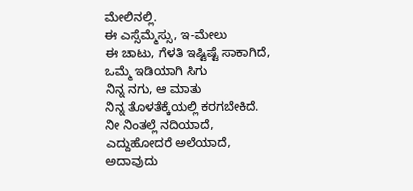ಮೇಲಿನಲ್ಲಿ.
ಈ ಎಸ್ಸೆಮ್ಮೆಸ್ಸು, ಇ-ಮೇಲು
ಈ ಚಾಟು, ಗೆಳತಿ ಇಷ್ಟಿಷ್ಟೆ ಸಾಕಾಗಿದೆ,
ಒಮ್ಮೆ ಇಡಿಯಾಗಿ ಸಿಗು
ನಿನ್ನ ನಗು, ಆ ಮಾತು
ನಿನ್ನ ತೊಳತೆಕ್ಕೆಯಲ್ಲಿ ಕರಗಬೇಕಿದೆ.
ನೀ ನಿಂತಲ್ಲೆ ನದಿಯಾದೆ,
ಎದ್ದುಹೋದರೆ ಅಲೆಯಾದೆ,
ಅದಾವುದು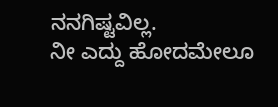ನನಗಿಷ್ಟವಿಲ್ಲ.
ನೀ ಎದ್ದು ಹೋದಮೇಲೂ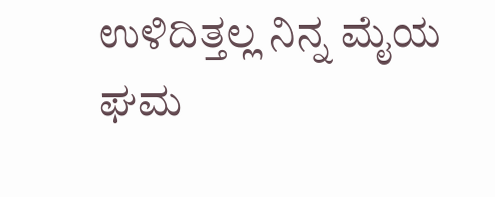ಉಳಿದಿತ್ತಲ್ಲ ನಿನ್ನ ಮೈಯ ಘಮ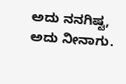ಅದು ನನಗಿಷ್ಟ, ಅದು ನೀನಾಗು.